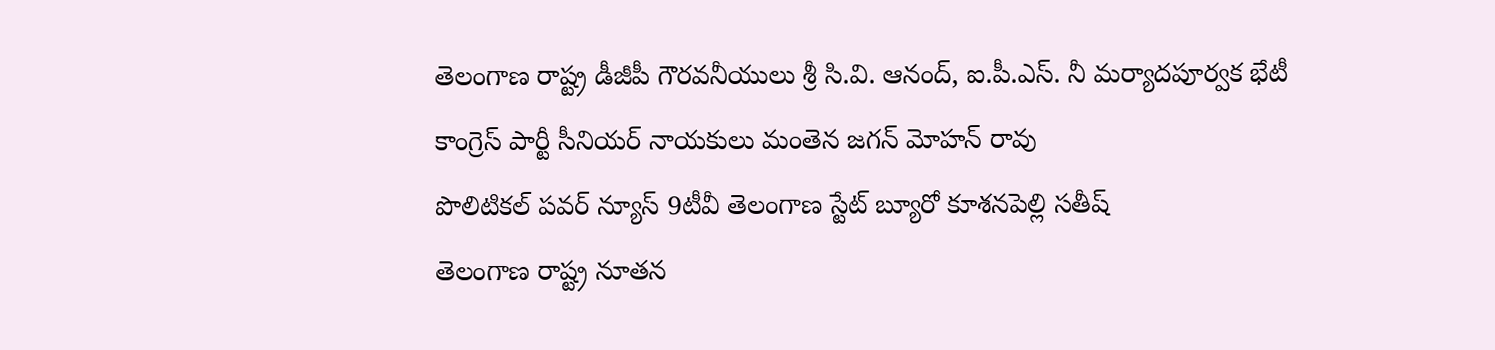తెలంగాణ రాష్ట్ర డీజీపీ గౌరవనీయులు శ్రీ సి.వి. ఆనంద్, ఐ.పీ.ఎస్. నీ మర్యాదపూర్వక భేటీ
కాంగ్రెస్ పార్టీ సీనియర్ నాయకులు మంతెన జగన్ మోహన్ రావు
పొలిటికల్ పవర్ న్యూస్ 9టీవీ తెలంగాణ స్టేట్ బ్యూరో కూశనపెల్లి సతీష్
తెలంగాణ రాష్ట్ర నూతన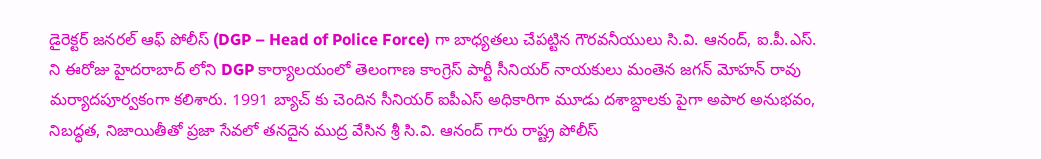డైరెక్టర్ జనరల్ ఆఫ్ పోలీస్ (DGP – Head of Police Force) గా బాధ్యతలు చేపట్టిన గౌరవనీయులు సి.వి. ఆనంద్, ఐ.పీ.ఎస్. ని ఈరోజు హైదరాబాద్ లోని DGP కార్యాలయంలో తెలంగాణ కాంగ్రెస్ పార్టీ సీనియర్ నాయకులు మంతెన జగన్ మోహన్ రావు మర్యాదపూర్వకంగా కలిశారు. 1991 బ్యాచ్ కు చెందిన సీనియర్ ఐపీఎస్ అధికారిగా మూడు దశాబ్దాలకు పైగా అపార అనుభవం, నిబద్ధత, నిజాయితీతో ప్రజా సేవలో తనదైన ముద్ర వేసిన శ్రీ సి.వి. ఆనంద్ గారు రాష్ట్ర పోలీస్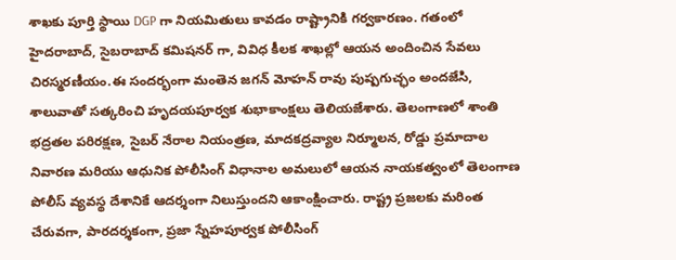శాఖకు పూర్తి స్థాయి DGP గా నియమితులు కావడం రాష్ట్రానికి గర్వకారణం. గతంలో హైదరాబాద్, సైబరాబాద్ కమిషనర్ గా, వివిధ కీలక శాఖల్లో ఆయన అందించిన సేవలు చిరస్మరణీయం.ఈ సందర్భంగా మంతెన జగన్ మోహన్ రావు పుష్పగుచ్ఛం అందజేసి, శాలువాతో సత్కరించి హృదయపూర్వక శుభాకాంక్షలు తెలియజేశారు. తెలంగాణలో శాంతి భద్రతల పరిరక్షణ, సైబర్ నేరాల నియంత్రణ, మాదకద్రవ్యాల నిర్మూలన, రోడ్డు ప్రమాదాల నివారణ మరియు ఆధునిక పోలీసింగ్ విధానాల అమలులో ఆయన నాయకత్వంలో తెలంగాణ పోలీస్ వ్యవస్థ దేశానికే ఆదర్శంగా నిలుస్తుందని ఆకాంక్షించారు. రాష్ట్ర ప్రజలకు మరింత చేరువగా, పారదర్శకంగా, ప్రజా స్నేహపూర్వక పోలీసింగ్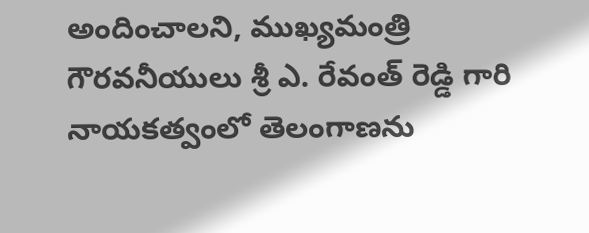అందించాలని, ముఖ్యమంత్రి గౌరవనీయులు శ్రీ ఎ. రేవంత్ రెడ్డి గారి నాయకత్వంలో తెలంగాణను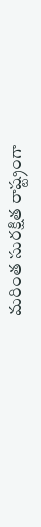మరింత సురక్షిత రాష్ట్రంగా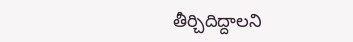తీర్చిదిద్దాలని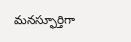మనస్ఫూర్తిగా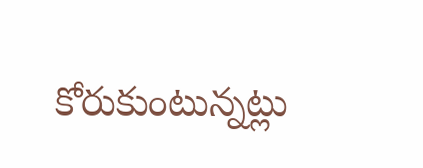కోరుకుంటున్నట్లు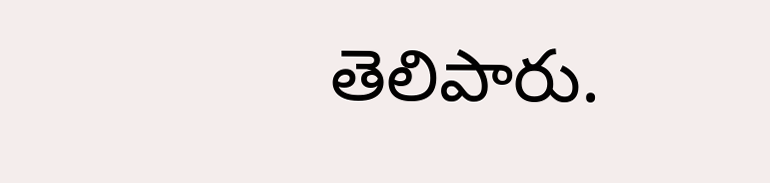తెలిపారు.